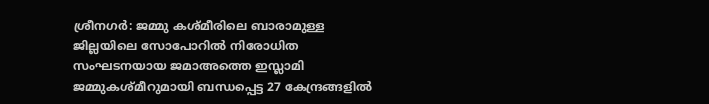ശ്രീനഗർ: ജമ്മു കശ്മീരിലെ ബാരാമുള്ള ജില്ലയിലെ സോപോറിൽ നിരോധിത സംഘടനയായ ജമാഅത്തെ ഇസ്ലാമി ജമ്മുകശ്മീറുമായി ബന്ധപ്പെട്ട 27 കേന്ദ്രങ്ങളിൽ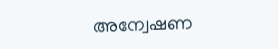അന്വേഷണ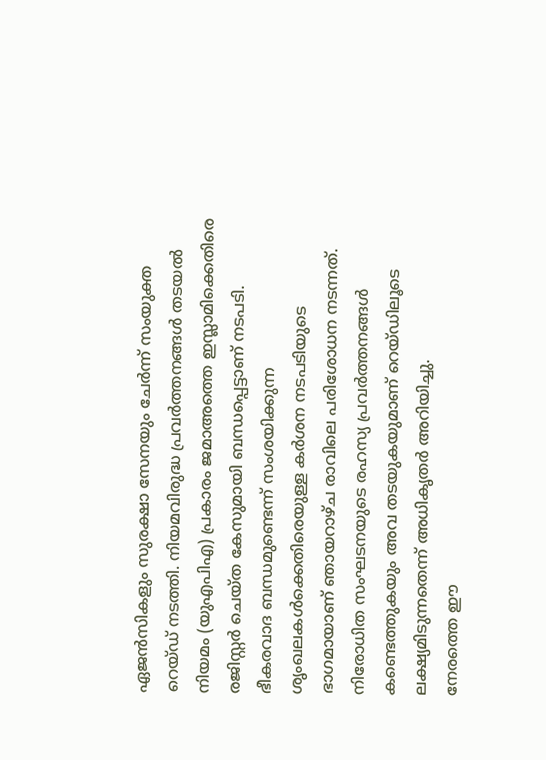ഏജൻസികളും സുരക്ഷാ സേനയും ചേർന്ന് സംയുക്ത റെയ്ഡ് നടത്തി. നിയമവിരുദ്ധ പ്രവർത്തനങ്ങൾ തടയൽ നിയമം (യുഎപിഎ) പ്രകാരം ജമാഅത്തെ ഇസ്ലാമിക്കെതിരെ രജിസ്റ്റർ ചെയ്ത കേസുമായി ബന്ധപ്പെട്ടാണ് നടപടി. ഭീകരവാദ ബന്ധമുണ്ടെന്ന് സംശയിക്കുന്ന ശൃംഖലകൾക്കെതിരെയുള്ള കർശന നടപടിയുടെ ഭാഗമായാണ് ഞായറാഴ്ച രാവിലെ പരിശോധന നടന്നത്. നിരോധിത സംഘടനയുടെ രഹസ്യ പ്രവർത്തനങ്ങൾ കണ്ടെത്തുകയും അവ തടയുകയുമാണ് റെയ്ഡിലൂടെ ലക്ഷ്യമിടുന്നതെന്ന് അധികൃതർ അറിയിച്ചു.
നേരത്തെ ഈ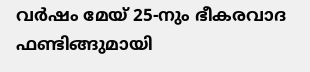വർഷം മേയ് 25-നും ഭീകരവാദ ഫണ്ടിങ്ങുമായി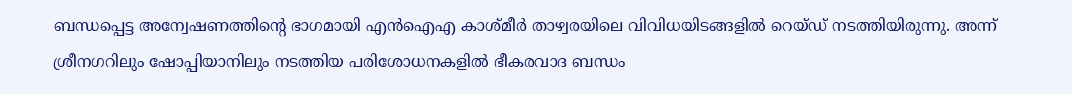ബന്ധപ്പെട്ട അന്വേഷണത്തിന്റെ ഭാഗമായി എൻഐഎ കാശ്മീർ താഴ്വരയിലെ വിവിധയിടങ്ങളിൽ റെയ്ഡ് നടത്തിയിരുന്നു. അന്ന് ശ്രീനഗറിലും ഷോപ്പിയാനിലും നടത്തിയ പരിശോധനകളിൽ ഭീകരവാദ ബന്ധം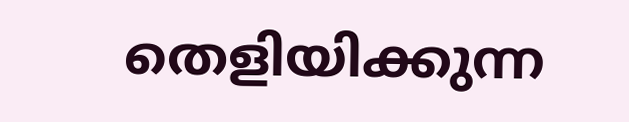തെളിയിക്കുന്ന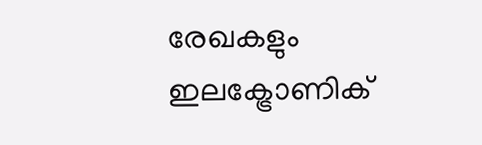രേഖകളും ഇലക്ട്രോണിക്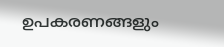ഉപകരണങ്ങളും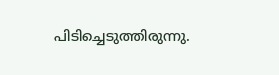പിടിച്ചെടുത്തിരുന്നു.